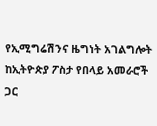የኢሚግሬሽንና ዜግነት አገልግሎት ከኢትዮጵያ ፖስታ የበላይ አመራሮች ጋር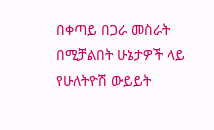በቀጣይ በጋራ መስራት በሚቻልበት ሁኔታዎች ላይ የሁለትዮሽ ውይይት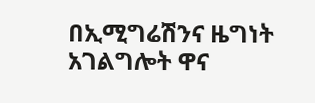በኢሚግሬሽንና ዜግነት አገልግሎት ዋና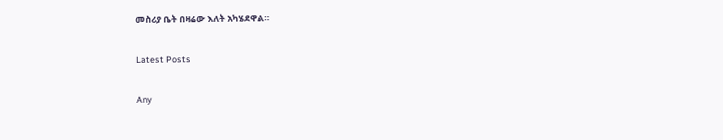መስሪያ ቤት በዛሬው እለት አካሄደዋል።

Latest Posts

Any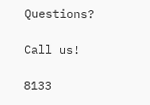Questions?

Call us!

8133